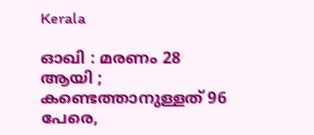Kerala

ഓഖി : മരണം 28 ആയി ; കണ്ടെത്താനുള്ളത് 96 പേരെ,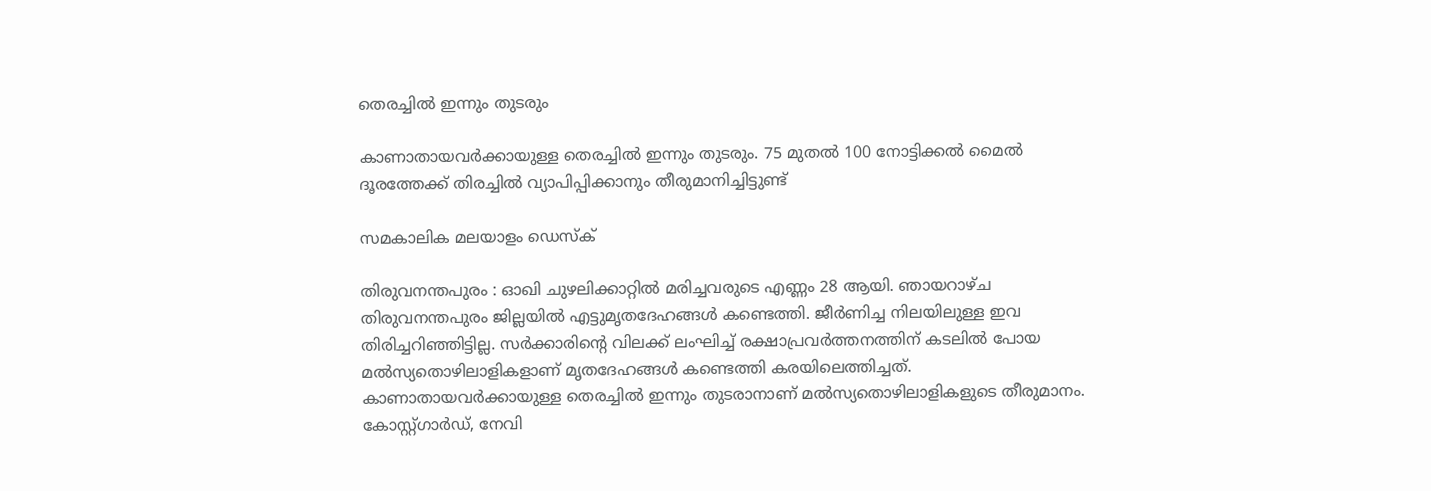തെരച്ചില്‍ ഇന്നും തുടരും

കാണാതായവര്‍ക്കായുള്ള തെരച്ചില്‍ ഇന്നും തുടരും. 75 മുതല്‍ 100 നോട്ടിക്കല്‍ മൈല്‍ ദൂരത്തേക്ക് തിരച്ചില്‍ വ്യാപിപ്പിക്കാനും തീരുമാനിച്ചിട്ടുണ്ട്

സമകാലിക മലയാളം ഡെസ്ക്

തിരുവനന്തപുരം : ഓഖി ചുഴലിക്കാറ്റില്‍ മരിച്ചവരുടെ എണ്ണം 28 ആയി. ഞായറാഴ്ച തിരുവനന്തപുരം ജില്ലയില്‍ എട്ടുമൃതദേഹങ്ങള്‍ കണ്ടെത്തി. ജീര്‍ണിച്ച നിലയിലുള്ള ഇവ തിരിച്ചറിഞ്ഞിട്ടില്ല. സര്‍ക്കാരിന്റെ വിലക്ക് ലംഘിച്ച് രക്ഷാപ്രവര്‍ത്തനത്തിന് കടലില്‍ പോയ മല്‍സ്യതൊഴിലാളികളാണ് മൃതദേഹങ്ങള്‍ കണ്ടെത്തി കരയിലെത്തിച്ചത്. കാണാതായവര്‍ക്കായുള്ള തെരച്ചില്‍ ഇന്നും തുടരാനാണ് മല്‍സ്യതൊഴിലാളികളുടെ തീരുമാനം. കോസ്റ്റ്ഗാര്‍ഡ്, നേവി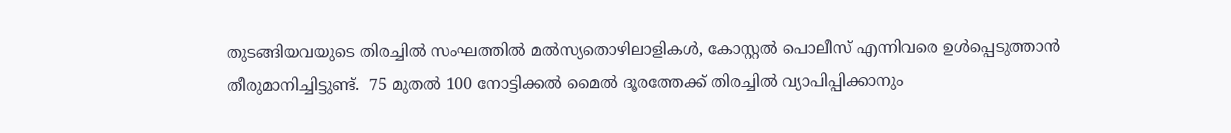തുടങ്ങിയവയുടെ തിരച്ചില്‍ സംഘത്തില്‍ മല്‍സ്യതൊഴിലാളികള്‍, കോസ്റ്റല്‍ പൊലീസ് എന്നിവരെ ഉള്‍പ്പെടുത്താന്‍ തീരുമാനിച്ചിട്ടുണ്ട്.  75 മുതല്‍ 100 നോട്ടിക്കല്‍ മൈല്‍ ദൂരത്തേക്ക് തിരച്ചില്‍ വ്യാപിപ്പിക്കാനും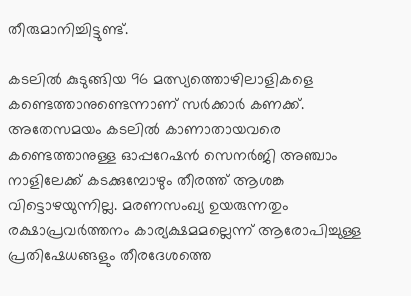തീരുമാനിച്ചിട്ടുണ്ട്.

കടലില്‍ കുടുങ്ങിയ 96 മത്സ്യത്തൊഴിലാളികളെ കണ്ടെത്താനുണ്ടെന്നാണ് സര്‍ക്കാര്‍ കണക്ക്. അതേസമയം കടലില്‍ കാണാതായവരെ കണ്ടെത്താനുള്ള ഓപ്പറേഷന്‍ സെനര്‍ജി അഞ്ചാം നാളിലേക്ക് കടക്കുമ്പോഴും തീരത്ത് ആശങ്ക വിട്ടൊഴയുന്നില്ല. മരണസംഖ്യ ഉയരുന്നതും രക്ഷാപ്രവര്‍ത്തനം കാര്യക്ഷമമല്ലെന്ന് ആരോപിച്ചുള്ള പ്രതിഷേധങ്ങളും തീരദേശത്തെ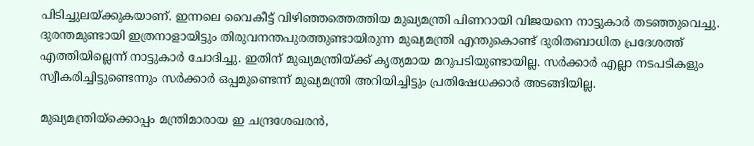പിടിച്ചുലയ്ക്കുകയാണ്. ഇന്നലെ വൈകീട്ട് വിഴിഞ്ഞത്തെത്തിയ മുഖ്യമന്ത്രി പിണറായി വിജയനെ നാട്ടുകാര്‍ തടഞ്ഞുവെച്ചു. ദുരന്തമുണ്ടായി ഇത്രനാളായിട്ടും തിരുവനന്തപുരത്തുണ്ടായിരുന്ന മുഖ്യമന്ത്രി എന്തുകൊണ്ട് ദുരിതബാധിത പ്രദേശത്ത് എത്തിയില്ലെന്ന് നാട്ടുകാര്‍ ചോദിച്ചു. ഇതിന് മുഖ്യമന്ത്രിയ്ക്ക് കൃത്യമായ മറുപടിയുണ്ടായില്ല. സര്‍ക്കാര്‍ എല്ലാ നടപടികളും സ്വീകരിച്ചിട്ടുണ്ടെന്നും സര്‍ക്കാര്‍ ഒപ്പമുണ്ടെന്ന് മുഖ്യമന്ത്രി അറിയിച്ചിട്ടും പ്രതിഷേധക്കാര്‍ അടങ്ങിയില്ല.

മുഖ്യമന്ത്രിയ്‌ക്കൊപ്പം മന്ത്രിമാരായ ഇ ചന്ദ്രശേഖരന്‍,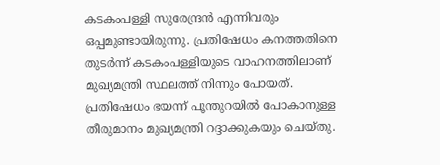കടകംപള്ളി സുരേന്ദ്രന്‍ എന്നിവരും ഒപ്പമുണ്ടായിരുന്നു. പ്രതിഷേധം കനത്തതിനെ തുടര്‍ന്ന് കടകംപള്ളിയുടെ വാഹനത്തിലാണ് മുഖ്യമന്ത്രി സ്ഥലത്ത് നിന്നും പോയത്. പ്രതിഷേധം ഭയന്ന് പൂന്തുറയില്‍ പോകാനുള്ള തീരുമാനം മുഖ്യമന്ത്രി റദ്ദാക്കുകയും ചെയ്തു.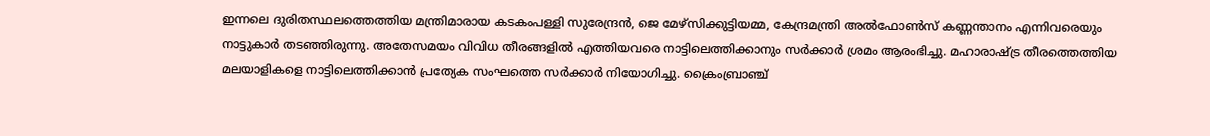ഇന്നലെ ദുരിതസ്ഥലത്തെത്തിയ മന്ത്രിമാരായ കടകംപള്ളി സുരേന്ദ്രന്‍, ജെ മേഴ്‌സിക്കുട്ടിയമ്മ, കേന്ദ്രമന്ത്രി അല്‍ഫോണ്‍സ് കണ്ണന്താനം എന്നിവരെയും നാട്ടുകാര്‍ തടഞ്ഞിരുന്നു. അതേസമയം വിവിധ തീരങ്ങളില്‍ എത്തിയവരെ നാട്ടിലെത്തിക്കാനും സര്‍ക്കാര്‍ ശ്രമം ആരംഭിച്ചു. മഹാരാഷ്ട്ര തീരത്തെത്തിയ മലയാളികളെ നാട്ടിലെത്തിക്കാന്‍ പ്രത്യേക സംഘത്തെ സര്‍ക്കാര്‍ നിയോഗിച്ചു. ക്രൈംബ്രാഞ്ച്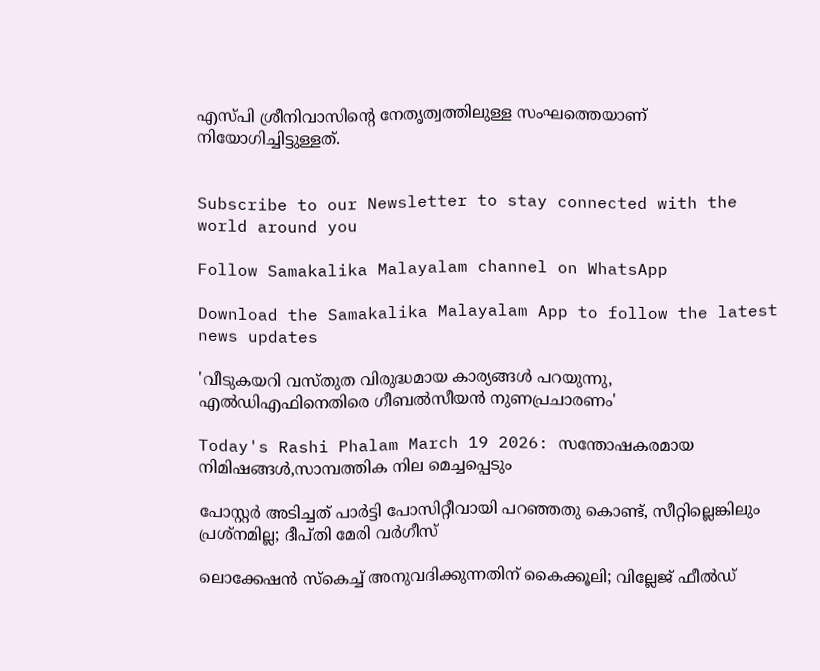എസ്പി ശ്രീനിവാസിന്റെ നേതൃത്വത്തിലുള്ള സംഘത്തെയാണ് നിയോഗിച്ചിട്ടുള്ളത്.


Subscribe to our Newsletter to stay connected with the world around you

Follow Samakalika Malayalam channel on WhatsApp

Download the Samakalika Malayalam App to follow the latest news updates

'വീടുകയറി വസ്തുത വിരുദ്ധമായ കാര്യങ്ങള്‍ പറയുന്നു, എല്‍ഡിഎഫിനെതിരെ ഗീബല്‍സീയന്‍ നുണപ്രചാരണം'

Today's Rashi Phalam March 19 2026: സന്തോഷകരമായ നിമിഷങ്ങൾ,സാമ്പത്തിക നില മെച്ചപ്പെടും

പോസ്റ്റര്‍ അടിച്ചത് പാര്‍ട്ടി പോസിറ്റീവായി പറഞ്ഞതു കൊണ്ട്, സീറ്റില്ലെങ്കിലും പ്രശ്‌നമില്ല; ദീപ്തി മേരി വര്‍ഗീസ്

ലൊക്കേഷന്‍ സ്‌കെച്ച് അനുവദിക്കുന്നതിന് കൈക്കൂലി; വില്ലേജ് ഫീല്‍ഡ്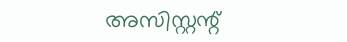അസിസ്റ്റന്റ്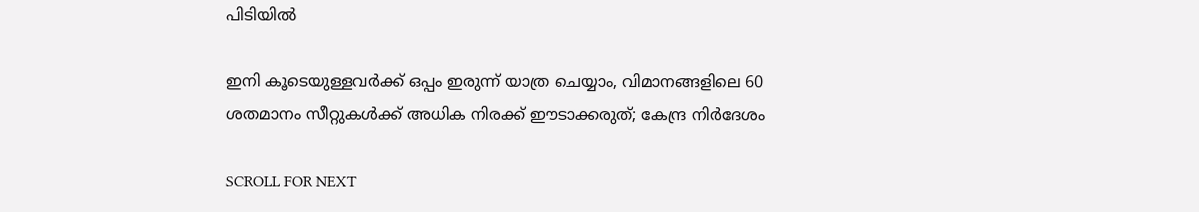പിടിയില്‍

ഇനി കൂടെയുള്ളവര്‍ക്ക് ഒപ്പം ഇരുന്ന് യാത്ര ചെയ്യാം, വിമാനങ്ങളിലെ 60 ശതമാനം സീറ്റുകള്‍ക്ക് അധിക നിരക്ക് ഈടാക്കരുത്; കേന്ദ്ര നിര്‍ദേശം

SCROLL FOR NEXT